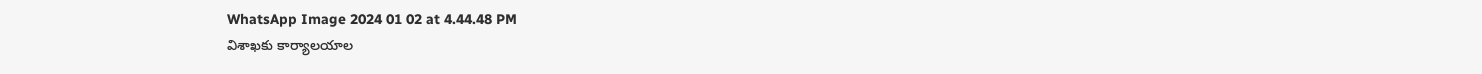WhatsApp Image 2024 01 02 at 4.44.48 PM
విశాఖకు కార్యాలయాల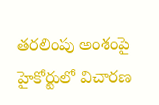తరలింపు అంశంపై హైకోర్టులో విచారణ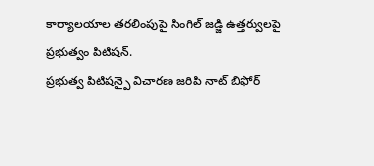కార్యాలయాల తరలింపుపై సింగిల్ జడ్జి ఉత్తర్వులపై ప్రభుత్వం పిటిషన్.
ప్రభుత్వ పిటిషన్పై విచారణ జరిపి నాట్ బిఫోర్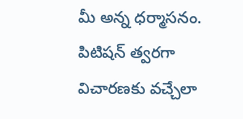మీ అన్న ధర్మాసనం.
పిటిషన్ త్వరగా విచారణకు వచ్చేలా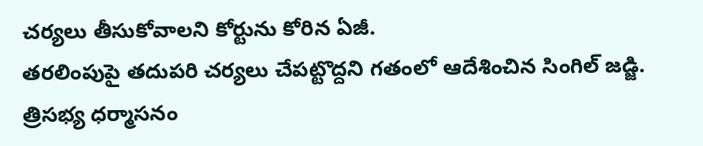చర్యలు తీసుకోవాలని కోర్టును కోరిన ఏజీ.
తరలింపుపై తదుపరి చర్యలు చేపట్టొద్దని గతంలో ఆదేశించిన సింగిల్ జడ్జి.
త్రిసభ్య ధర్మాసనం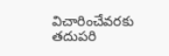విచారించేవరకు తదుపరి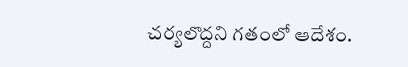చర్యలొద్దని గతంలో ఆదేశం.